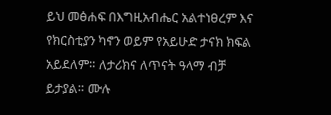ይህ መፅሐፍ በእግዚአብሔር አልተነፀረም እና የክርስቲያን ካኖን ወይም የአይሁድ ታናክ ክፍል አይደለም። ለታሪክና ለጥናት ዓላማ ብቻ ይታያል። ሙሉ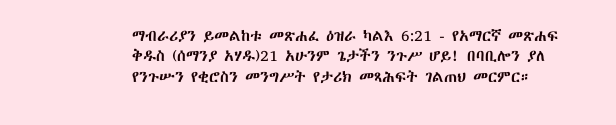ማብራሪያን ይመልከቱ መጽሐፈ ዕዝራ ካልእ 6:21 - የአማርኛ መጽሐፍ ቅዱስ (ሰማንያ አሃዱ)21 አሁንም ጌታችን ንጉሥ ሆይ! በባቢሎን ያለ የንጉሡን የቂሮስን መንግሥት የታሪክ መጻሕፍት ገልጠህ መርምር።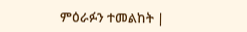ምዕራፉን ተመልከት |